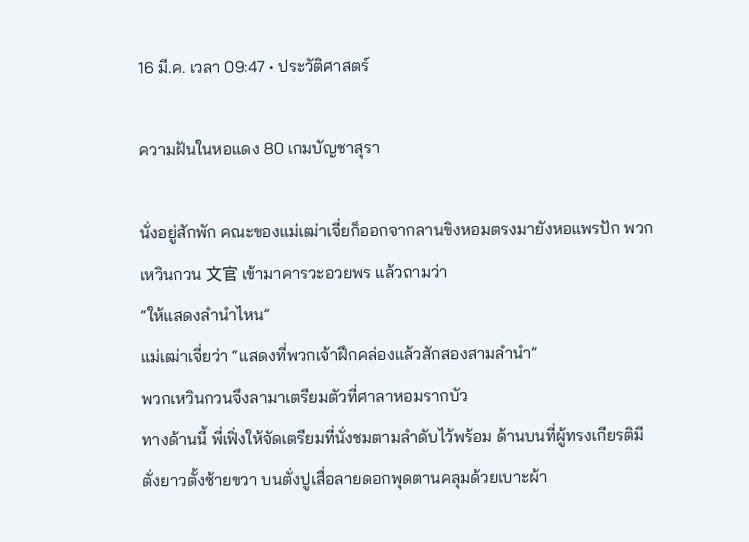16 มี.ค. เวลา 09:47 • ประวัติศาสตร์

ความฝันในหอแดง 80 เกมบัญชาสุรา

นั่งอยู่สักพัก คณะของแม่เฒ่าเจี่ยก็ออกจากลานขิงหอมตรงมายังหอแพรปัก พวกเหวินกวน 文官 เข้ามาคารวะอวยพร แล้วถามว่า
“ให้แสดงลำนำไหน”
แม่เฒ่าเจี่ยว่า “แสดงที่พวกเจ้าฝึกคล่องแล้วสักสองสามลำนำ”
พวกเหวินกวนจึงลามาเตรียมตัวที่ศาลาหอมรากบัว
ทางด้านนี้ พี่เฟิ่งให้จัดเตรียมที่นั่งชมตามลำดับไว้พร้อม ด้านบนที่ผู้ทรงเกียรติมีตั่งยาวตั้งซ้ายขวา บนตั่งปูเสื่อลายดอกพุดตานคลุมด้วยเบาะผ้า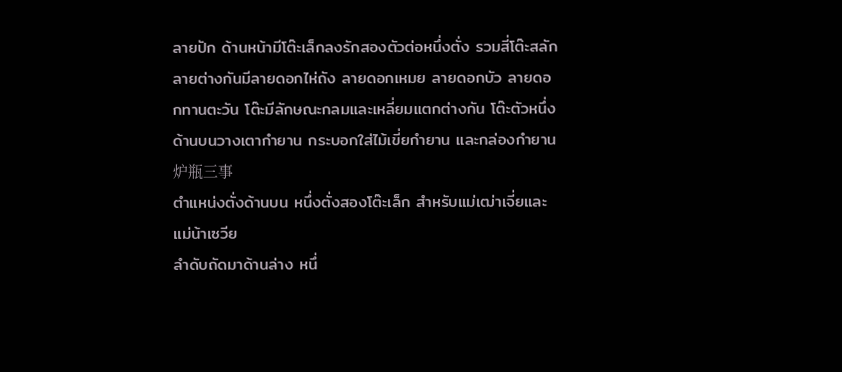ลายปัก ด้านหน้ามีโต๊ะเล็กลงรักสองตัวต่อหนึ่งตั่ง รวมสี่โต๊ะสลักลายต่างกันมีลายดอกไห่ถัง ลายดอกเหมย ลายดอกบัว ลายดอกทานตะวัน โต๊ะมีลักษณะกลมและเหลี่ยมแตกต่างกัน โต๊ะตัวหนึ่งด้านบนวางเตากำยาน กระบอกใส่ไม้เขี่ยกำยาน และกล่องกำยาน 炉瓶三事
ตำแหน่งตั่งด้านบน หนึ่งตั่งสองโต๊ะเล็ก สำหรับแม่เฒ่าเจี่ยและแม่น้าเซวีย
ลำดับถัดมาด้านล่าง หนึ่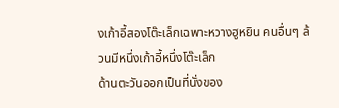งเก้าอี้สองโต๊ะเล็กเฉพาะหวางฮูหยิน คนอื่นๆ ล้วนมีหนึ่งเก้าอี้หนึ่งโต๊ะเล็ก
ด้านตะวันออกเป็นที่นั่งของ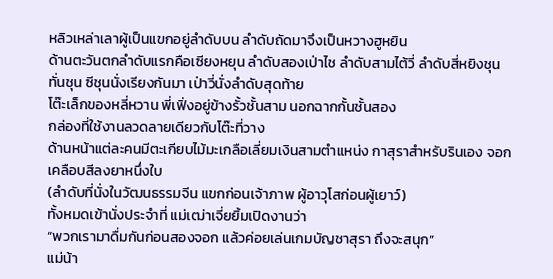หลิวเหล่าเลาผู้เป็นแขกอยู่ลำดับบน ลำดับถัดมาจึงเป็นหวางฮูหยิน
ด้านตะวันตกลำดับแรกคือเซียงหยุน ลำดับสองเป่าไช ลำดับสามไต้วี่ ลำดับสี่หยิงชุน ทั่นชุน ซีชุนนั่งเรียงกันมา เป่าวี่นั่งลำดับสุดท้าย
โต๊ะเล็กของหลี่หวาน พี่เฟิ่งอยู่ข้างรั้วชั้นสาม นอกฉากกั้นชั้นสอง
กล่องที่ใช้งานลวดลายเดียวกับโต๊ะที่วาง
ด้านหน้าแต่ละคนมีตะเกียบไม้มะเกลือเลี่ยมเงินสามตำแหน่ง กาสุราสำหรับรินเอง จอกเคลือบสีลงยาหนึ่งใบ
(ลำดับที่นั่งในวัฒนธรรมจีน แขกก่อนเจ้าภาพ ผู้อาวุโสก่อนผู้เยาว์)
ทั้งหมดเข้านั่งประจำที่ แม่เฒ่าเจี่ยยิ้มเปิดงานว่า
“พวกเรามาดื่มกันก่อนสองจอก แล้วค่อยเล่นเกมบัญชาสุรา ถึงจะสนุก”
แม่น้า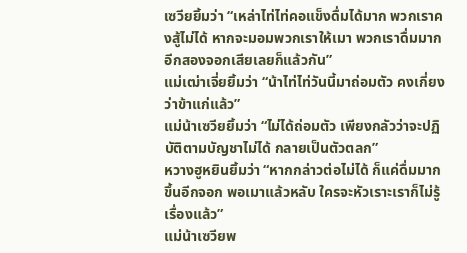เซวียยิ้มว่า “เหล่าไท่ไท่คอแข็งดื่มได้มาก พวกเราคงสู้ไม่ได้ หากจะมอมพวกเราให้เมา พวกเราดื่มมากอีกสองจอกเสียเลยก็แล้วกัน”
แม่เฒ่าเจี่ยยิ้มว่า “น้าไท่ไท่วันนี้มาถ่อมตัว คงเกี่ยงว่าข้าแก่แล้ว”
แม่น้าเซวียยิ้มว่า “ไม่ได้ถ่อมตัว เพียงกลัวว่าจะปฏิบัติตามบัญชาไม่ได้ กลายเป็นตัวตลก”
หวางฮูหยินยิ้มว่า “หากกล่าวต่อไม่ได้ ก็แค่ดื่มมากขึ้นอีกจอก พอเมาแล้วหลับ ใครจะหัวเราะเราก็ไม่รู้เรื่องแล้ว”
แม่น้าเซวียพ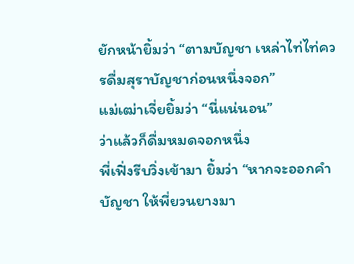ยักหน้ายิ้มว่า “ตามบัญชา เหล่าไท่ไท่ควรดื่มสุราบัญชาก่อนหนึ่งจอก”
แม่เฒ่าเจี่ยยิ้มว่า “นี่แน่นอน”
ว่าแล้วก็ดื่มหมดจอกหนึ่ง
พี่เฟิ่งรีบวิ่งเข้ามา ยิ้มว่า “หากจะออกคำบัญชา ให้พี่ยวนยางมา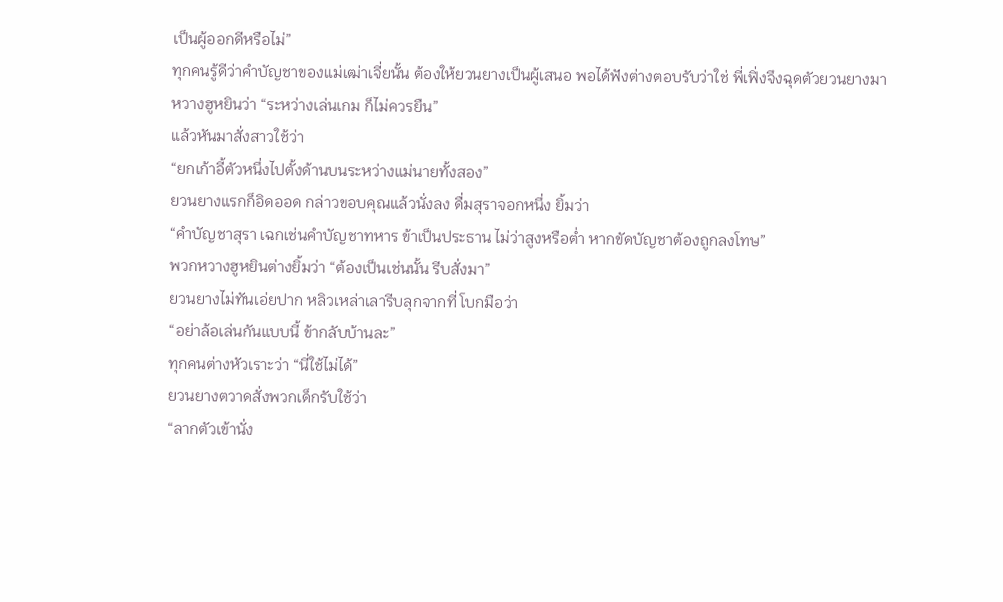เป็นผู้ออกดีหรือไม่”
ทุกคนรู้ดีว่าคำบัญชาของแม่เฒ่าเจี่ยนั้น ต้องให้ยวนยางเป็นผู้เสนอ พอได้ฟังต่างตอบรับว่าใช่ พี่เฟิ่งจึงฉุดตัวยวนยางมา
หวางฮูหยินว่า “ระหว่างเล่นเกม ก็ไม่ควรยืน”
แล้วหันมาสั่งสาวใช้ว่า
“ยกเก้าอี้ตัวหนึ่งไปตั้งด้านบนระหว่างแม่นายทั้งสอง”
ยวนยางแรกก็อิดออด กล่าวขอบคุณแล้วนั่งลง ดื่มสุราจอกหนึ่ง ยิ้มว่า
“คำบัญชาสุรา เฉกเช่นคำบัญชาทหาร ข้าเป็นประธาน ไม่ว่าสูงหรือต่ำ หากขัดบัญชาต้องถูกลงโทษ”
พวกหวางฮูหยินต่างยิ้มว่า “ต้องเป็นเช่นนั้น รีบสั่งมา”
ยวนยางไม่ทันเอ่ยปาก หลิวเหล่าเลารีบลุกจากที่ โบกมือว่า
“อย่าล้อเล่นกันแบบนี้ ข้ากลับบ้านละ”
ทุกคนต่างหัวเราะว่า “นี่ใช้ไม่ได้”
ยวนยางตวาดสั่งพวกเด็กรับใช้ว่า
“ลากตัวเข้านั่ง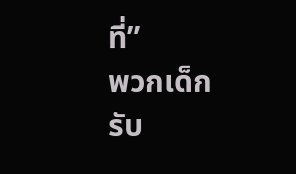ที่”
พวกเด็กรับ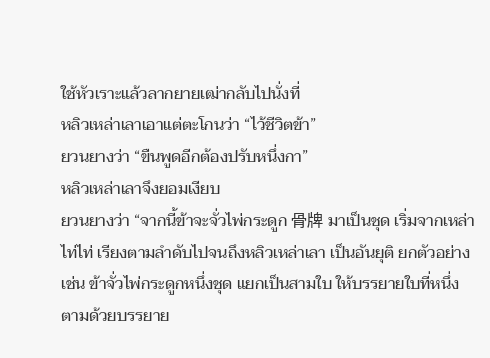ใช้หัวเราะแล้วลากยายเฒ่ากลับไปนั่งที่
หลิวเหล่าเลาเอาแต่ตะโกนว่า “ไว้ชีวิตข้า”
ยวนยางว่า “ขืนพูดอีกต้องปรับหนึ่งกา”
หลิวเหล่าเลาจึงยอมเงียบ
ยวนยางว่า “จากนี้ข้าจะจั่วไพ่กระดูก 骨牌 มาเป็นชุด เริ่มจากเหล่าไท่ไท่ เรียงตามลำดับไปจนถึงหลิวเหล่าเลา เป็นอันยุติ ยกตัวอย่างเช่น ข้าจั่วไพ่กระดูกหนึ่งชุด แยกเป็นสามใบ ให้บรรยายใบที่หนึ่ง ตามด้วยบรรยาย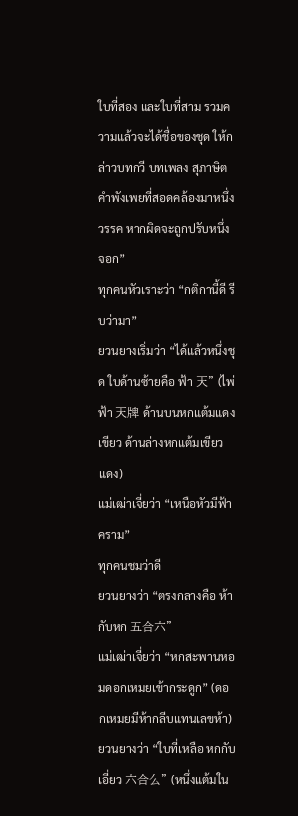ใบที่สอง และใบที่สาม รวมความแล้วจะได้ชื่อของชุด ให้กล่าวบทกวี บทเพลง สุภาษิต คำพังเพยที่สอดคล้องมาหนึ่งวรรค หากผิดจะถูกปรับหนึ่งจอก”
ทุกคนหัวเราะว่า “กติกานี้ดี รีบว่ามา”
ยวนยางเริ่มว่า “ได้แล้วหนึ่งชุด ใบด้านซ้ายคือ ฟ้า 天” (ไพ่ฟ้า 天牌 ด้านบนหกแต้มแดงเขียว ด้านล่างหกแต้มเขียวแดง)
แม่เฒ่าเจี่ยว่า “เหนือหัวมีฟ้าคราม”
ทุกคนชมว่าดี
ยวนยางว่า “ตรงกลางคือ ห้ากับหก 五合六”
แม่เฒ่าเจี่ยว่า “หกสะพานหอมดอกเหมยเข้ากระดูก” (ดอกเหมยมีห้ากลีบแทนเลขห้า)
ยวนยางว่า “ใบที่เหลือ หกกับเอี่ยว 六合么” (หนึ่งแต้มใน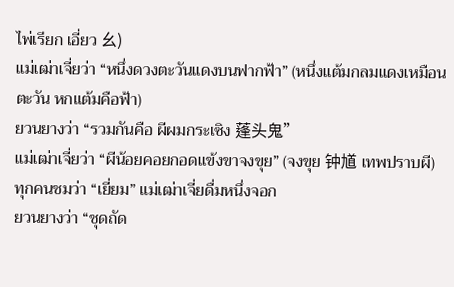ไพ่เรียก เอี่ยว 幺)
แม่เฒ่าเจี่ยว่า “หนึ่งดวงตะวันแดงบนฟากฟ้า” (หนึ่งแต้มกลมแดงเหมือนตะวัน หกแต้มคือฟ้า)
ยวนยางว่า “รวมกันคือ ผีผมกระเซิง 蓬头鬼”
แม่เฒ่าเจี่ยว่า “ผีน้อยคอยกอดแข้งขาจงขุย” (จงขุย 钟馗 เทพปราบผี)
ทุกคนชมว่า “เยี่ยม” แม่เฒ่าเจี่ยดื่มหนึ่งจอก
ยวนยางว่า “ชุดถัด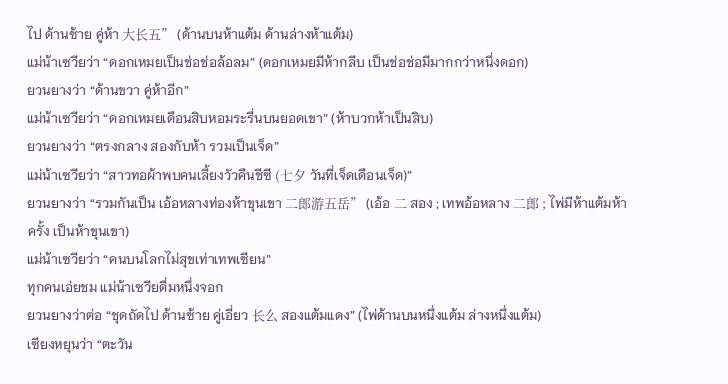ไป ด้านซ้าย คู่ห้า 大长五” (ด้านบนห้าแต้ม ด้านล่างห้าแต้ม)
แม่น้าเซวียว่า “ดอกเหมยเป็นช่อช่อล้อลม” (ดอกเหมยมีห้ากลีบ เป็นช่อช่อมีมากกว่าหนึ่งดอก)
ยวนยางว่า “ด้านขวา คู่ห้าอีก”
แม่น้าเซวียว่า “ดอกเหมยเดือนสิบหอมระรื่นบนยอดเขา” (ห้าบวกห้าเป็นสิบ)
ยวนยางว่า “ตรงกลาง สองกับห้า รวมเป็นเจ็ด”
แม่น้าเซวียว่า “สาวทอผ้าพบคนเลี้ยงวัวคืนชีซี (七夕 วันที่เจ็ดเดือนเจ็ด)”
ยวนยางว่า “รวมกันเป็น เอ้อหลางท่องห้าขุนเขา 二郎游五岳” (เอ้อ 二 สอง ; เทพอ้อหลาง 二郎 ; ไพ่มีห้าแต้มห้าครั้ง เป็นห้าขุนเขา)
แม่น้าเซวียว่า “คนบนโลกไม่สุขเท่าเทพเซียน”
ทุกคนเอ่ยชม แม่น้าเซวียดื่มหนึ่งจอก
ยวนยางว่าต่อ “ชุดถัดไป ด้านซ้าย คู่เอี่ยว 长么 สองแต้มแดง” (ไพ่ด้านบนหนึ่งแต้ม ล่างหนึ่งแต้ม)
เซียงหยุนว่า “ตะวัน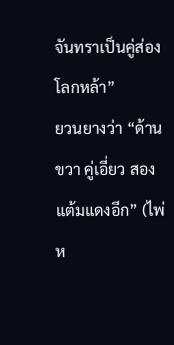จันทราเป็นคู่ส่องโลกหล้า”
ยวนยางว่า “ด้านขวา คู่เอี่ยว สองแต้มแดงอีก” (ไพ่ห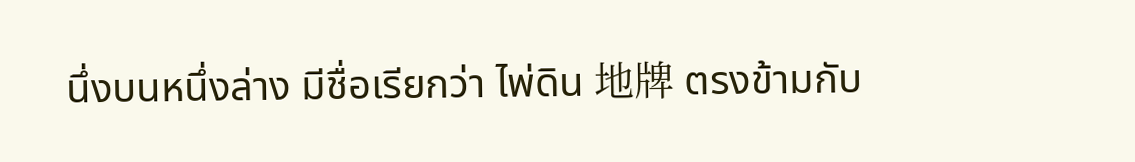นึ่งบนหนึ่งล่าง มีชื่อเรียกว่า ไพ่ดิน 地牌 ตรงข้ามกับ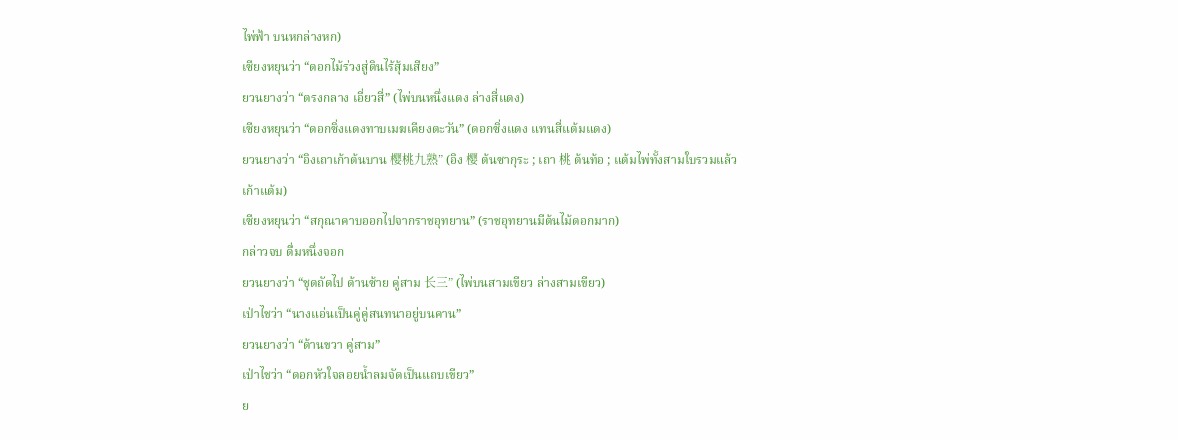ไพ่ฟ้า บนหกล่างหก)
เซียงหยุนว่า “ดอกไม้ร่วงสู่ดินไร้สุ้มเสียง”
ยวนยางว่า “ตรงกลาง เอี่ยวสี่” (ไพ่บนหนึ่งแดง ล่างสี่แดง)
เซียงหยุนว่า “ดอกซิ่งแดงทาบเมฆเคียงตะวัน” (ดอกซิ่งแดง แทนสี่แต้มแดง)
ยวนยางว่า “อิงเถาเก้าต้นบาน 樱桃九熟” (อิง 樱 ต้นซากุระ ; เถา 桃 ต้นท้อ ; แต้มไพ่ทั้งสามใบรวมแล้วเก้าแต้ม)
เซียงหยุนว่า “สกุณาคาบออกไปจากราชอุทยาน” (ราชอุทยานมีต้นไม้ดอกมาก)
กล่าวจบ ดื่มหนึ่งจอก
ยวนยางว่า “ชุดถัดไป ด้านซ้าย คู่สาม 长三” (ไพ่บนสามเขียว ล่างสามเขียว)
เป่าไชว่า “นางแอ่นเป็นคู่คู่สนทนาอยู่บนคาน”
ยวนยางว่า “ด้านขวา คู่สาม”
เป่าไชว่า “ดอกหัวใจลอยน้ำลมจัดเป็นแถบเขียว”
ย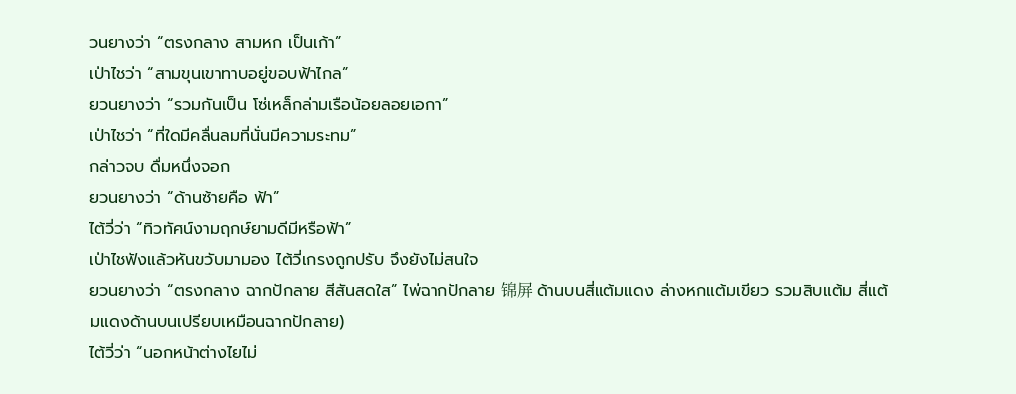วนยางว่า “ตรงกลาง สามหก เป็นเก้า”
เป่าไชว่า “สามขุนเขาทาบอยู่ขอบฟ้าไกล”
ยวนยางว่า “รวมกันเป็น โซ่เหล็กล่ามเรือน้อยลอยเอกา”
เป่าไชว่า “ที่ใดมีคลื่นลมที่นั่นมีความระทม”
กล่าวจบ ดื่มหนึ่งจอก
ยวนยางว่า “ด้านซ้ายคือ ฟ้า”
ไต้วี่ว่า “ทิวทัศน์งามฤกษ์ยามดีมีหรือฟ้า”
เป่าไชฟังแล้วหันขวับมามอง ไต้วี่เกรงถูกปรับ จึงยังไม่สนใจ
ยวนยางว่า “ตรงกลาง ฉากปักลาย สีสันสดใส” ไพ่ฉากปักลาย 锦屏 ด้านบนสี่แต้มแดง ล่างหกแต้มเขียว รวมสิบแต้ม สี่แต้มแดงด้านบนเปรียบเหมือนฉากปักลาย)
ไต้วี่ว่า “นอกหน้าต่างไยไม่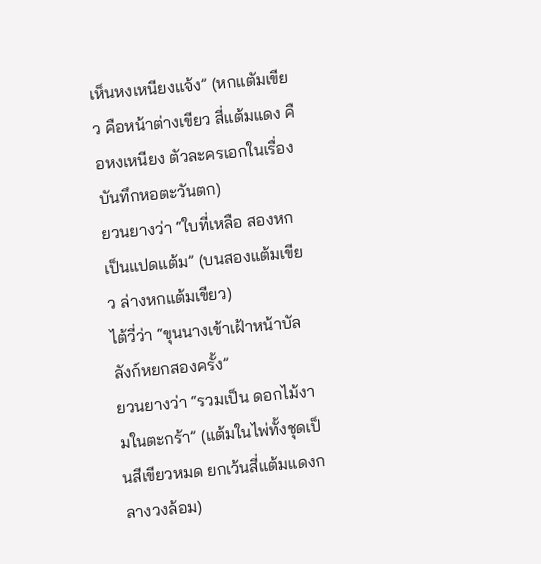เห็นหงเหนียงแจ้ง” (หกแตัมเขียว คือหน้าต่างเขียว สี่แต้มแดง คือหงเหนียง ตัวละครเอกในเรื่องบันทึกหอตะวันตก)
ยวนยางว่า “ใบที่เหลือ สองหก เป็นแปดแต้ม” (บนสองแต้มเขียว ล่างหกแต้มเขียว)
ไต้วี่ว่า “ขุนนางเข้าเฝ้าหน้าบัลลังก์หยกสองครั้ง”
ยวนยางว่า “รวมเป็น ดอกไม้งามในตะกร้า” (แต้มในไพ่ทั้งชุดเป็นสีเขียวหมด ยกเว้นสี่แต้มแดงกลางวงล้อม)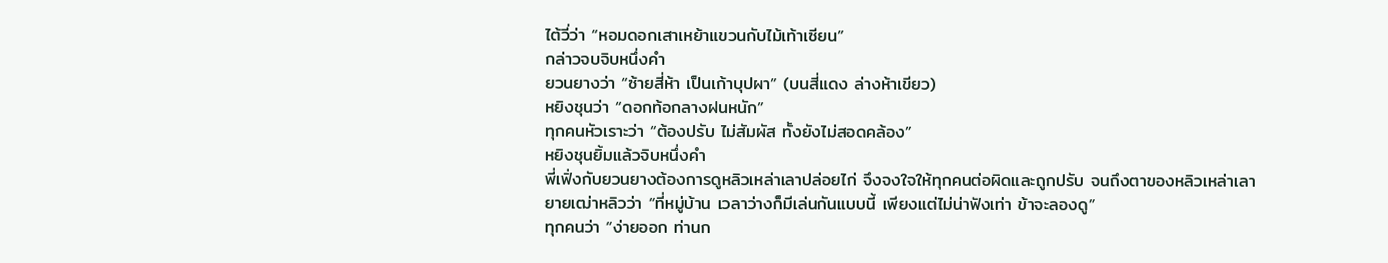ไต้วี่ว่า “หอมดอกเสาเหย้าแขวนกับไม้เท้าเซียน”
กล่าวจบจิบหนึ่งคำ
ยวนยางว่า “ซ้ายสี่ห้า เป็นเก้าบุปผา” (บนสี่แดง ล่างห้าเขียว)
หยิงชุนว่า “ดอกท้อกลางฝนหนัก”
ทุกคนหัวเราะว่า “ต้องปรับ ไม่สัมผัส ทั้งยังไม่สอดคล้อง”
หยิงชุนยิ้มแล้วจิบหนึ่งคำ
พี่เฟิ่งกับยวนยางต้องการดูหลิวเหล่าเลาปล่อยไก่ จึงจงใจให้ทุกคนต่อผิดและถูกปรับ จนถึงตาของหลิวเหล่าเลา
ยายเฒ่าหลิวว่า “ที่หมู่บ้าน เวลาว่างก็มีเล่นกันแบบนี้ เพียงแต่ไม่น่าฟังเท่า ข้าจะลองดู”
ทุกคนว่า “ง่ายออก ท่านก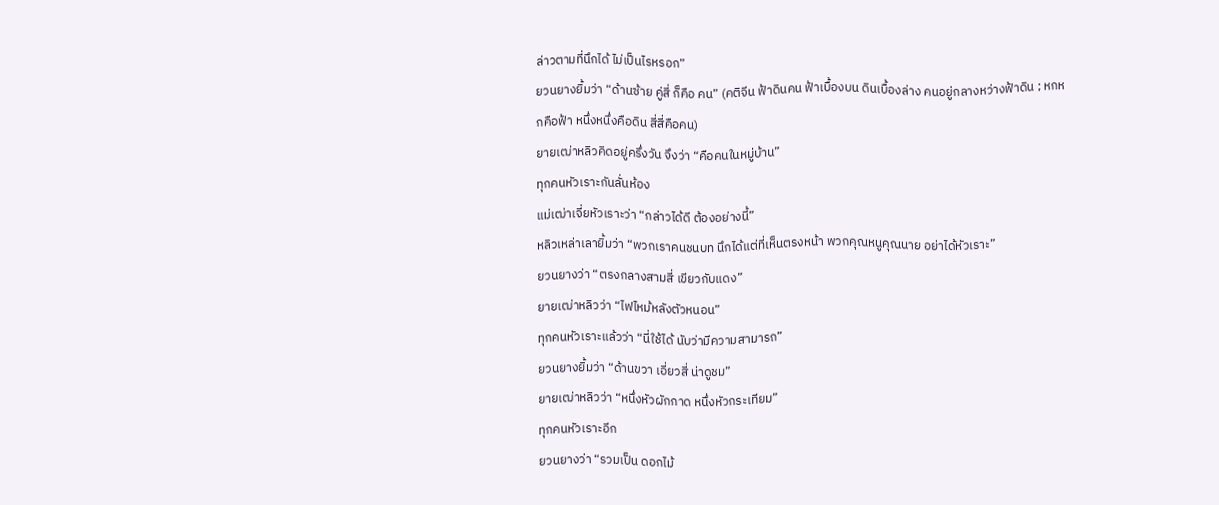ล่าวตามที่นึกได้ ไม่เป็นไรหรอก”
ยวนยางยิ้มว่า “ด้านซ้าย คู่สี่ ก็คือ คน” (คติจีน ฟ้าดินคน ฟ้าเบื้องบน ดินเบื้องล่าง คนอยู่กลางหว่างฟ้าดิน ; หกหกคือฟ้า หนึ่งหนึ่งคือดิน สี่สี่คือคน)
ยายเฒ่าหลิวคิดอยู่ครึ่งวัน จึงว่า “คือคนในหมู่บ้าน”
ทุกคนหัวเราะกันลั่นห้อง
แม่เฒ่าเจี่ยหัวเราะว่า “กล่าวได้ดี ต้องอย่างนี้”
หลิวเหล่าเลายิ้มว่า “พวกเราคนชนบท นึกได้แต่ที่เห็นตรงหน้า พวกคุณหนูคุณนาย อย่าได้หัวเราะ”
ยวนยางว่า “ตรงกลางสามสี่ เขียวกับแดง”
ยายเฒ่าหลิวว่า “ไฟไหม้หลังตัวหนอน”
ทุกคนหัวเราะแล้วว่า “นี่ใช้ได้ นับว่ามีความสามารถ”
ยวนยางยิ้มว่า “ด้านขวา เอี่ยวสี่ น่าดูชม”
ยายเฒ่าหลิวว่า “หนึ่งหัวผักกาด หนึ่งหัวกระเทียม”
ทุกคนหัวเราะอีก
ยวนยางว่า “รวมเป็น ดอกไม้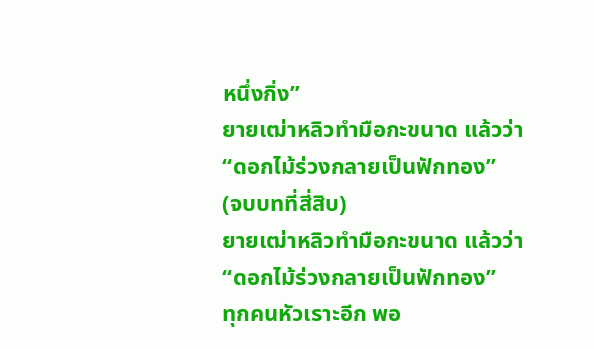หนึ่งกิ่ง”
ยายเฒ่าหลิวทำมือกะขนาด แล้วว่า
“ดอกไม้ร่วงกลายเป็นฟักทอง”
(จบบทที่สี่สิบ)
ยายเฒ่าหลิวทำมือกะขนาด แล้วว่า
“ดอกไม้ร่วงกลายเป็นฟักทอง”
ทุกคนหัวเราะอีก พอ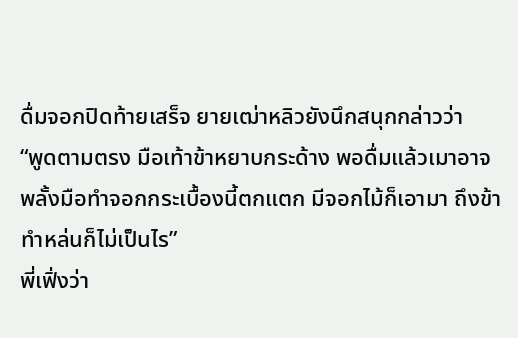ดื่มจอกปิดท้ายเสร็จ ยายเฒ่าหลิวยังนึกสนุกกล่าวว่า
“พูดตามตรง มือเท้าข้าหยาบกระด้าง พอดื่มแล้วเมาอาจพลั้งมือทำจอกกระเบื้องนี้ตกแตก มีจอกไม้ก็เอามา ถึงข้าทำหล่นก็ไม่เป็นไร”
พี่เฟิ่งว่า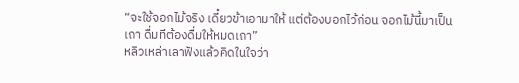“จะใช้จอกไม้จริง เดี๋ยวข้าเอามาให้ แต่ต้องบอกไว้ก่อน จอกไม้นี้มาเป็นเถา ดื่มทีต้องดื่มให้หมดเถา”
หลิวเหล่าเลาฟังแล้วคิดในใจว่า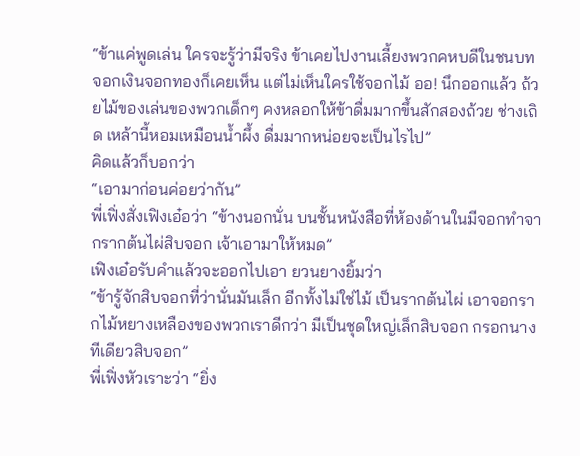“ข้าแค่พูดเล่น ใครจะรู้ว่ามีจริง ข้าเคยไปงานเลี้ยงพวกคหบดีในชนบท จอกเงินจอกทองก็เคยเห็น แต่ไม่เห็นใครใช้จอกไม้ ออ! นึกออกแล้ว ถ้วยไม้ของเล่นของพวกเด็กๆ คงหลอกให้ข้าดื่มมากขึ้นสักสองถ้วย ช่างเถิด เหล้านี้หอมเหมือนน้ำผึ้ง ดื่มมากหน่อยจะเป็นไรไป”
คิดแล้วก็บอกว่า
“เอามาก่อนค่อยว่ากัน”
พี่เฟิ่งสั่งเฟิงเอ๋อว่า “ข้างนอกนั่น บนชั้นหนังสือที่ห้องด้านในมีจอกทำจากรากต้นไผ่สิบจอก เจ้าเอามาให้หมด”
เฟิงเอ๋อรับคำแล้วจะออกไปเอา ยวนยางยิ้มว่า
“ข้ารู้จักสิบจอกที่ว่านั่นมันเล็ก อีกทั้งไม่ใช่ไม้ เป็นรากต้นไผ่ เอาจอกรากไม้หยางเหลืองของพวกเราดีกว่า มีเป็นชุดใหญ่เล็กสิบจอก กรอกนางทีเดียวสิบจอก”
พี่เฟิ่งหัวเราะว่า “ยิ่ง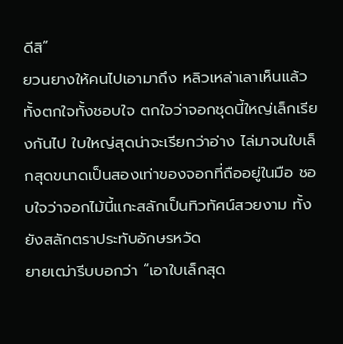ดีสิ”
ยวนยางให้คนไปเอามาถึง หลิวเหล่าเลาเห็นแล้วทั้งตกใจทั้งชอบใจ ตกใจว่าจอกชุดนี้ใหญ่เล็กเรียงกันไป ใบใหญ่สุดน่าจะเรียกว่าอ่าง ไล่มาจนใบเล็กสุดขนาดเป็นสองเท่าของจอกที่ถืออยู่ในมือ ชอบใจว่าจอกไม้นี้แกะสลักเป็นทิวทัศน์สวยงาม ทั้งยังสลักตราประทับอักษรหวัด
ยายเฒ่ารีบบอกว่า “เอาใบเล็กสุด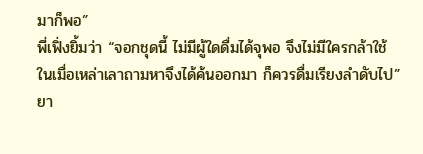มาก็พอ”
พี่เฟิ่งยิ้มว่า “จอกชุดนี้ ไม่มีผู้ใดดื่มได้จุพอ จึงไม่มีใครกล้าใช้ ในเมื่อเหล่าเลาถามหาจึงได้ค้นออกมา ก็ควรดื่มเรียงลำดับไป”
ยา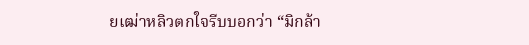ยเฒ่าหลิวตกใจรีบบอกว่า “มิกล้า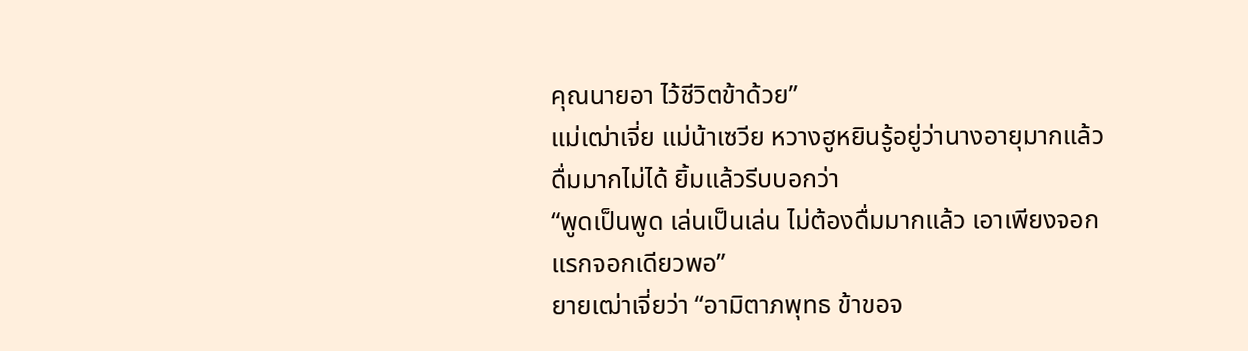คุณนายอา ไว้ชีวิตข้าด้วย”
แม่เฒ่าเจี่ย แม่น้าเซวีย หวางฮูหยินรู้อยู่ว่านางอายุมากแล้ว ดื่มมากไม่ได้ ยิ้มแล้วรีบบอกว่า
“พูดเป็นพูด เล่นเป็นเล่น ไม่ต้องดื่มมากแล้ว เอาเพียงจอกแรกจอกเดียวพอ”
ยายเฒ่าเจี่ยว่า “อามิตาภพุทธ ข้าขอจ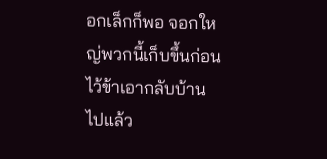อกเล็กก็พอ จอกใหญ่พวกนี้เก็บขึ้นก่อน ไว้ข้าเอากลับบ้านไปแล้ว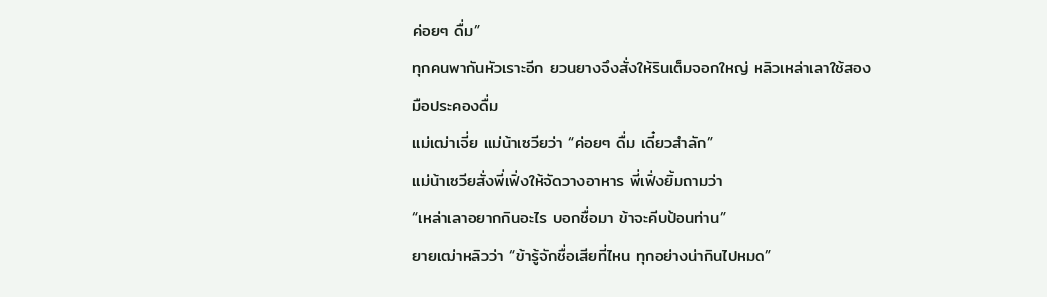ค่อยๆ ดื่ม”
ทุกคนพากันหัวเราะอีก ยวนยางจึงสั่งให้รินเต็มจอกใหญ่ หลิวเหล่าเลาใช้สองมือประคองดื่ม
แม่เฒ่าเจี่ย แม่น้าเซวียว่า “ค่อยๆ ดื่ม เดี๋ยวสำลัก”
แม่น้าเซวียสั่งพี่เฟิ่งให้จัดวางอาหาร พี่เฟิ่งยิ้มถามว่า
“เหล่าเลาอยากกินอะไร บอกชื่อมา ข้าจะคีบป้อนท่าน”
ยายเฒ่าหลิวว่า “ข้ารู้จักชื่อเสียที่ไหน ทุกอย่างน่ากินไปหมด”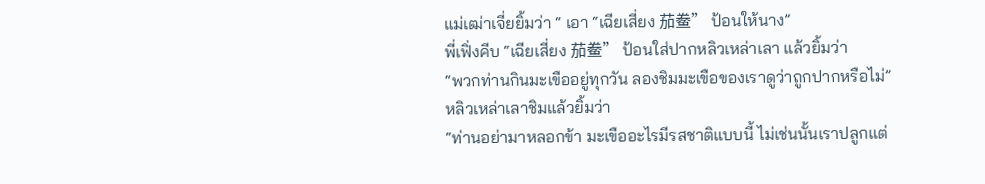แม่เฒ่าเจี่ยยิ้มว่า “ เอา “เฉียเสี่ยง 茄鲞” ป้อนให้นาง”
พี่เฟิ่งคีบ “เฉียเสี่ยง 茄鲞” ป้อนใส่ปากหลิวเหล่าเลา แล้วยิ้มว่า
“พวกท่านกินมะเขืออยู่ทุกวัน ลองชิมมะเขือของเราดูว่าถูกปากหรือไม่”
หลิวเหล่าเลาชิมแล้วยิ้มว่า
“ท่านอย่ามาหลอกข้า มะเขืออะไรมีรสชาติแบบนี้ ไม่เช่นนั้นเราปลูกแต่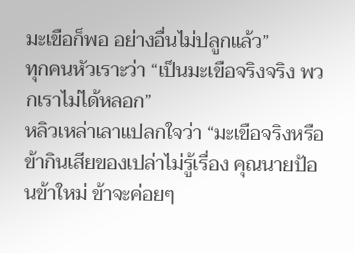มะเขือก็พอ อย่างอื่นไม่ปลูกแล้ว”
ทุกคนหัวเราะว่า “เป็นมะเขือจริงจริง พวกเราไม่ได้หลอก”
หลิวเหล่าเลาแปลกใจว่า “มะเขือจริงหรือ ข้ากินเสียของเปล่าไม่รู้เรื่อง คุณนายป้อนข้าใหม่ ข้าจะค่อยๆ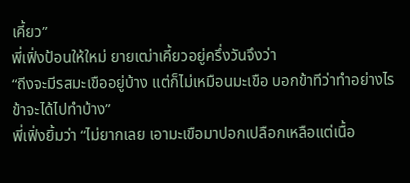เคี้ยว”
พี่เฟิ่งป้อนให้ใหม่ ยายเฒ่าเคี้ยวอยู่ครึ่งวันจึงว่า
“ถีงจะมีรสมะเขืออยู่บ้าง แต่ก็ไม่เหมือนมะเขือ บอกข้าทีว่าทำอย่างไร ข้าจะได้ไปทำบ้าง”
พี่เฟิ่งยิ้มว่า “ไม่ยากเลย เอามะเขือมาปอกเปลือกเหลือแต่เนื้อ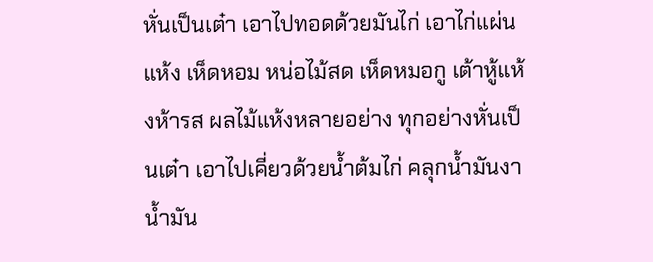หั่นเป็นเต๋า เอาไปทอดด้วยมันไก่ เอาไก่แผ่นแห้ง เห็ดหอม หน่อไม้สด เห็ดหมอกู เต้าหู้แห้งห้ารส ผลไม้แห้งหลายอย่าง ทุกอย่างหั่นเป็นเต๋า เอาไปเคี่ยวด้วยน้ำต้มไก่ คลุกน้ำมันงา น้ำมัน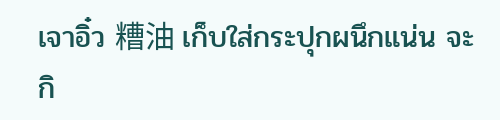เจาอิ๋ว 糟油 เก็บใส่กระปุกผนึกแน่น จะกิ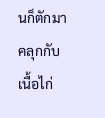นก็ตักมาคลุกกับเนื้อไก่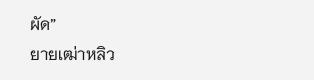ผัด”
ยายเฒ่าหลิว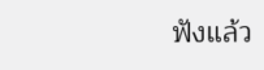ฟังแล้ว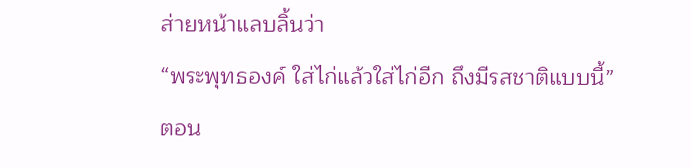ส่ายหน้าแลบลิ้นว่า
“พระพุทธองค์ ใส่ไก่แล้วใส่ไก่อีก ถึงมีรสชาติแบบนี้”
ตอน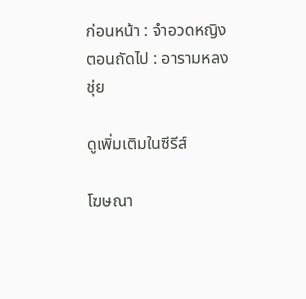ก่อนหน้า : จำอวดหญิง
ตอนถัดไป : อารามหลงชุ่ย

ดูเพิ่มเติมในซีรีส์

โฆษณา